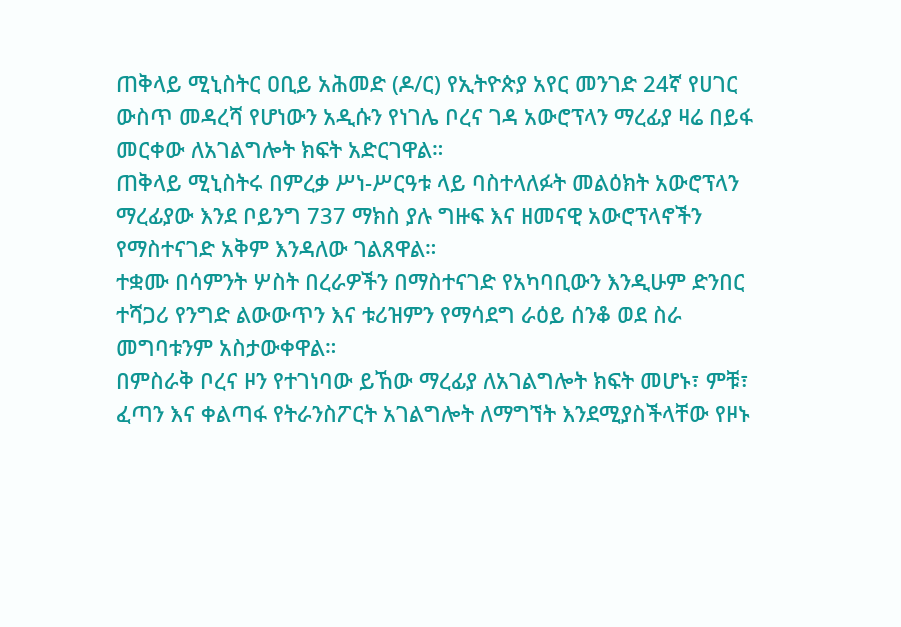ጠቅላይ ሚኒስትር ዐቢይ አሕመድ (ዶ/ር) የኢትዮጵያ አየር መንገድ 24ኛ የሀገር ውስጥ መዳረሻ የሆነውን አዲሱን የነገሌ ቦረና ገዳ አውሮፕላን ማረፊያ ዛሬ በይፋ መርቀው ለአገልግሎት ክፍት አድርገዋል።
ጠቅላይ ሚኒስትሩ በምረቃ ሥነ-ሥርዓቱ ላይ ባስተላለፉት መልዕክት አውሮፕላን ማረፊያው እንደ ቦይንግ 737 ማክስ ያሉ ግዙፍ እና ዘመናዊ አውሮፕላኖችን የማስተናገድ አቅም እንዳለው ገልጸዋል።
ተቋሙ በሳምንት ሦስት በረራዎችን በማስተናገድ የአካባቢውን እንዲሁም ድንበር ተሻጋሪ የንግድ ልውውጥን እና ቱሪዝምን የማሳደግ ራዕይ ሰንቆ ወደ ስራ መግባቱንም አስታውቀዋል።
በምስራቅ ቦረና ዞን የተገነባው ይኸው ማረፊያ ለአገልግሎት ክፍት መሆኑ፣ ምቹ፣ ፈጣን እና ቀልጣፋ የትራንስፖርት አገልግሎት ለማግኘት እንደሚያስችላቸው የዞኑ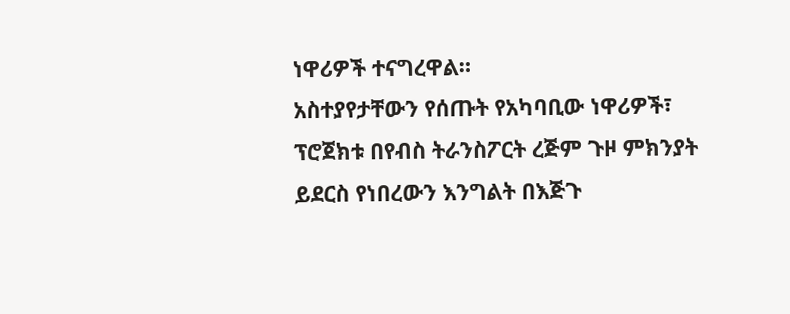ነዋሪዎች ተናግረዋል።
አስተያየታቸውን የሰጡት የአካባቢው ነዋሪዎች፣ ፕሮጀክቱ በየብስ ትራንስፖርት ረጅም ጉዞ ምክንያት ይደርስ የነበረውን እንግልት በእጅጉ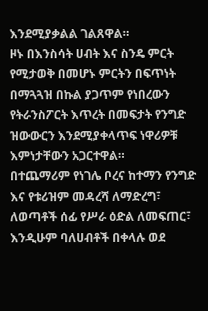እንደሚያቃልል ገልጸዋል።
ዞኑ በእንስሳት ሀብት እና ስንዴ ምርት የሚታወቅ በመሆኑ ምርትን በፍጥነት በማጓጓዝ በኩል ያጋጥም የነበረውን የትራንስፖርት እጥረት በመፍታት የንግድ ዝውውርን እንደሚያቀላጥፍ ነዋሪዎቹ እምነታቸውን አጋርተዋል።
በተጨማሪም የነገሌ ቦረና ከተማን የንግድ እና የቱሪዝም መዳረሻ ለማድረግ፣ ለወጣቶች ሰፊ የሥራ ዕድል ለመፍጠር፣ እንዲሁም ባለሀብቶች በቀላሉ ወደ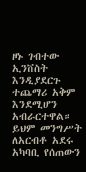ዞኑ ገብተው ኢንቨስት እንዲያደርጉ ተጨማሪ አቅም እንደሚሆን አብራርተዋል።
ይህም መንግሥት ለአርብቶ አደሩ አካባቢ የሰጠውን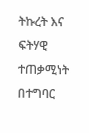ትኩረት እና ፍትሃዊ ተጠቃሚነት በተግባር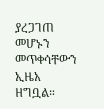ያረጋገጠ መሆኑን መጥቀሳቸውን ኢዜአ ዘግቧል።